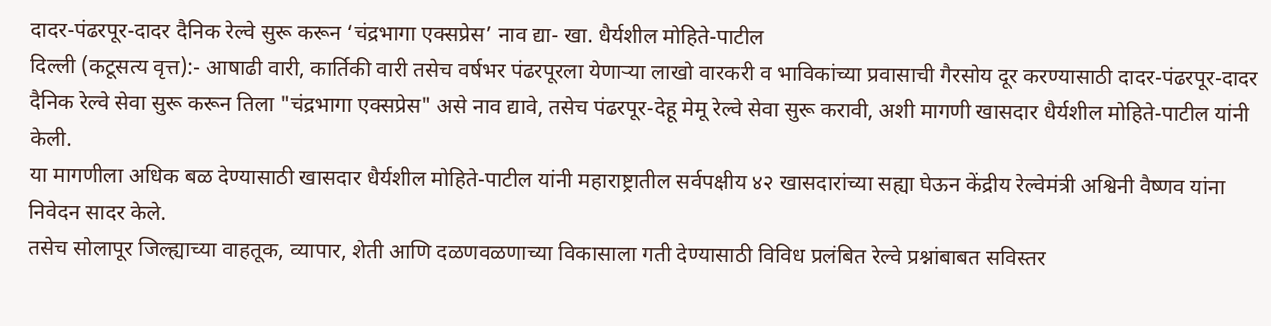दादर-पंढरपूर-दादर दैनिक रेल्वे सुरू करून ‘चंद्रभागा एक्सप्रेस’ नाव द्या- खा. धैर्यशील मोहिते-पाटील
दिल्ली (कटूसत्य वृत्त):- आषाढी वारी, कार्तिकी वारी तसेच वर्षभर पंढरपूरला येणाऱ्या लाखो वारकरी व भाविकांच्या प्रवासाची गैरसोय दूर करण्यासाठी दादर-पंढरपूर-दादर दैनिक रेल्वे सेवा सुरू करून तिला "चंद्रभागा एक्सप्रेस" असे नाव द्यावे, तसेच पंढरपूर-देहू मेमू रेल्वे सेवा सुरू करावी, अशी मागणी खासदार धैर्यशील मोहिते-पाटील यांनी केली.
या मागणीला अधिक बळ देण्यासाठी खासदार धैर्यशील मोहिते-पाटील यांनी महाराष्ट्रातील सर्वपक्षीय ४२ खासदारांच्या सह्या घेऊन केंद्रीय रेल्वेमंत्री अश्विनी वैष्णव यांना निवेदन सादर केले.
तसेच सोलापूर जिल्ह्याच्या वाहतूक, व्यापार, शेती आणि दळणवळणाच्या विकासाला गती देण्यासाठी विविध प्रलंबित रेल्वे प्रश्नांबाबत सविस्तर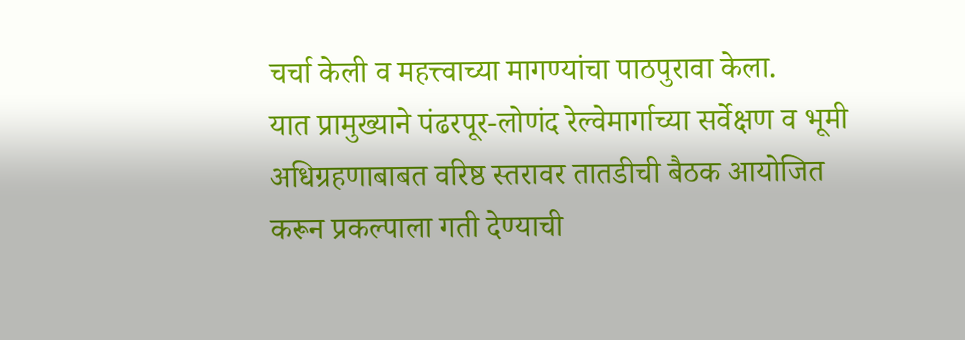चर्चा केली व महत्त्वाच्या मागण्यांचा पाठपुरावा केला.
यात प्रामुख्याने पंढरपूर-लोणंद रेल्वेमार्गाच्या सर्वेक्षण व भूमी अधिग्रहणाबाबत वरिष्ठ स्तरावर तातडीची बैठक आयोजित करून प्रकल्पाला गती देण्याची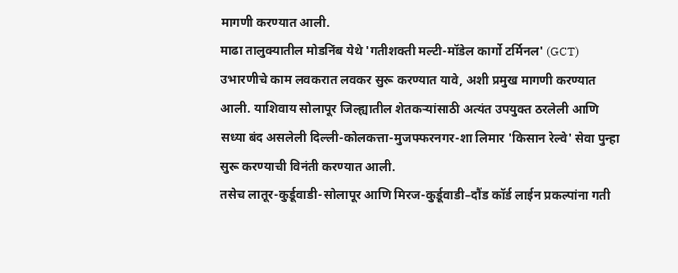मागणी करण्यात आली.
माढा तालुक्यातील मोडनिंब येथे 'गतीशक्ती मल्टी-मॉडेल कार्गो टर्मिनल' (GCT) उभारणीचे काम लवकरात लवकर सुरू करण्यात यावे, अशी प्रमुख मागणी करण्यात आली. याशिवाय सोलापूर जिल्ह्यातील शेतकऱ्यांसाठी अत्यंत उपयुक्त ठरलेली आणि सध्या बंद असलेली दिल्ली-कोलकत्ता-मुजफ्फरनगर-शा लिमार 'किसान रेल्वे' सेवा पुन्हा सुरू करण्याची विनंती करण्यात आली.
तसेच लातूर-कुर्डूवाडी-सोलापूर आणि मिरज-कुर्डूवाडी–दौंड कॉर्ड लाईन प्रकल्पांना गती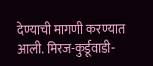देण्याची मागणी करण्यात आली. मिरज-कुर्डूवाडी-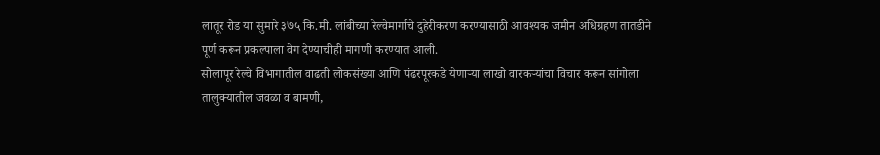लातूर रोड या सुमारे ३७५ कि.मी. लांबीच्या रेल्वेमार्गाचे दुहेरीकरण करण्यासाठी आवश्यक जमीन अधिग्रहण तातडीने पूर्ण करून प्रकल्पाला वेग देण्याचीही मागणी करण्यात आली.
सोलापूर रेल्वे विभागातील वाढती लोकसंख्या आणि पंढरपूरकडे येणाऱ्या लाखो वारकऱ्यांचा विचार करून सांगोला तालुक्यातील जवळा व बामणी,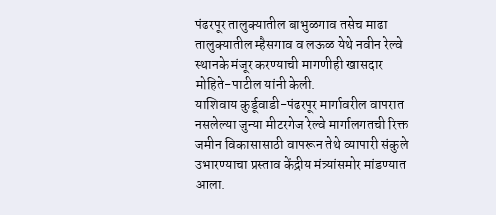पंढरपूर तालुक्यातील बाभुळगाव तसेच माढा तालुक्यातील म्हैसगाव व लऊळ येथे नवीन रेल्वे स्थानके मंजूर करण्याची मागणीही खासदार मोहिते-पाटील यांनी केली.
याशिवाय कुर्डूवाडी-पंढरपूर मार्गावरील वापरात नसलेल्या जुन्या मीटरगेज रेल्वे मार्गालगतची रिक्त जमीन विकासासाठी वापरून तेथे व्यापारी संकुले उभारण्याचा प्रस्ताव केंद्रीय मंत्र्यांसमोर मांडण्यात आला.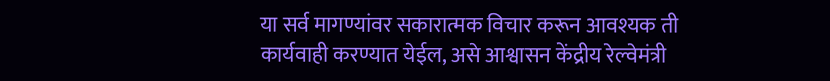या सर्व मागण्यांवर सकारात्मक विचार करून आवश्यक ती कार्यवाही करण्यात येईल, असे आश्वासन केंद्रीय रेल्वेमंत्री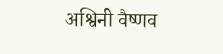अश्विनी वैष्णव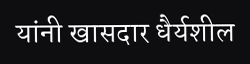यांनी खासदार धैर्यशील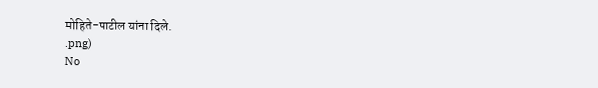मोहिते-पाटील यांना दिले.
.png)
No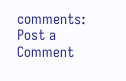comments:
Post a Comment